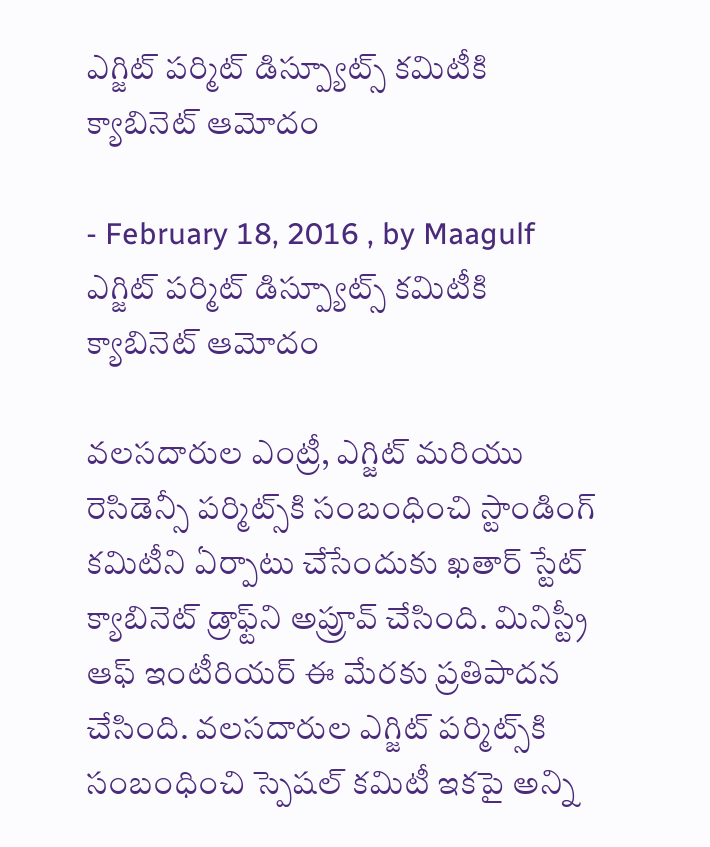ఎగ్జిట్‌ పర్మిట్‌ డిస్ప్యూట్స్‌ కమిటీకి క్యాబినెట్‌ ఆమోదం

- February 18, 2016 , by Maagulf
ఎగ్జిట్‌ పర్మిట్‌ డిస్ప్యూట్స్‌ కమిటీకి క్యాబినెట్‌ ఆమోదం

వలసదారుల ఎంట్రీ, ఎగ్జిట్‌ మరియు రెసిడెన్సీ పర్మిట్స్‌కి సంబంధించి స్టాండింగ్‌ కమిటీని ఏర్పాటు చేసేందుకు ఖతార్‌ స్టేట్‌ క్యాబినెట్‌ డ్రాఫ్ట్‌ని అప్రూవ్‌ చేసింది. మినిస్ట్రీ ఆఫ్‌ ఇంటీరియర్‌ ఈ మేరకు ప్రతిపాదన చేసింది. వలసదారుల ఎగ్జిట్‌ పర్మిట్స్‌కి సంబంధించి స్పెషల్‌ కమిటీ ఇకపై అన్ని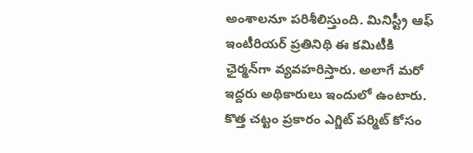అంశాలనూ పరిశీలిస్తుంది. మినిస్ట్రీ ఆఫ్‌ ఇంటీరియర్‌ ప్రతినిథి ఈ కమిటీకి ఛైర్మన్‌గా వ్యవహరిస్తారు. అలాగే మరో ఇద్దరు అథికారులు ఇందులో ఉంటారు. కొత్త చట్టం ప్రకారం ఎగ్జిట్‌ పర్మిట్‌ కోసం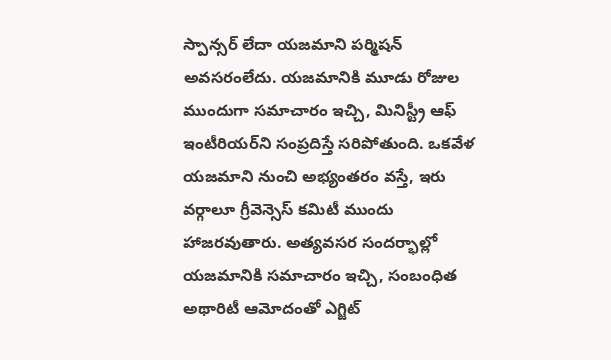స్పాన్సర్‌ లేదా యజమాని పర్మిషన్‌ అవసరంలేదు. యజమానికి మూడు రోజుల ముందుగా సమాచారం ఇచ్చి, మినిస్ట్రీ ఆఫ్‌ ఇంటీరియర్‌ని సంప్రదిస్తే సరిపోతుంది. ఒకవేళ యజమాని నుంచి అభ్యంతరం వస్తే, ఇరు వర్గాలూ గ్రీవెన్సెస్‌ కమిటీ ముందు హాజరవుతారు. అత్యవసర సందర్భాల్లో యజమానికి సమాచారం ఇచ్చి, సంబంధిత అథారిటీ ఆమోదంతో ఎగ్జిట్‌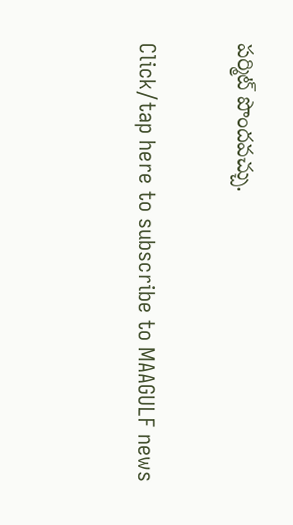పర్మిట్‌ పొందవచ్చు.

Click/tap here to subscribe to MAAGULF news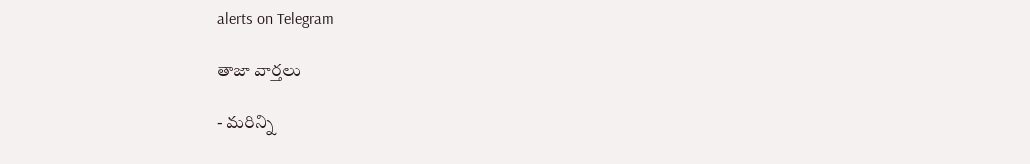alerts on Telegram

తాజా వార్తలు

- మరిన్ని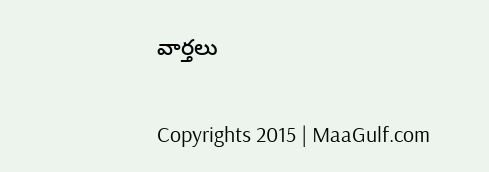వార్తలు

Copyrights 2015 | MaaGulf.com